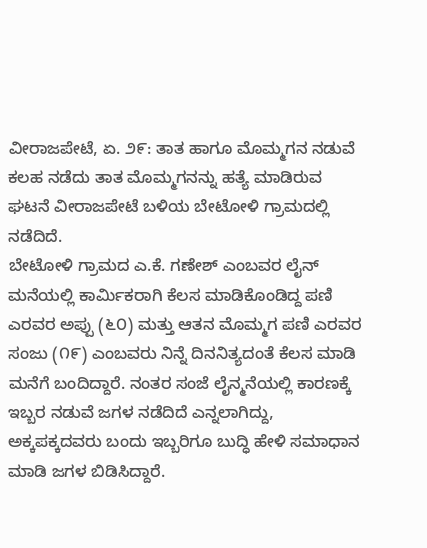ವೀರಾಜಪೇಟೆ, ಏ. ೨೯: ತಾತ ಹಾಗೂ ಮೊಮ್ಮಗನ ನಡುವೆ ಕಲಹ ನಡೆದು ತಾತ ಮೊಮ್ಮಗನನ್ನು ಹತ್ಯೆ ಮಾಡಿರುವ ಘಟನೆ ವೀರಾಜಪೇಟೆ ಬಳಿಯ ಬೇಟೋಳಿ ಗ್ರಾಮದಲ್ಲಿ ನಡೆದಿದೆ.
ಬೇಟೋಳಿ ಗ್ರಾಮದ ಎ.ಕೆ. ಗಣೇಶ್ ಎಂಬವರ ಲೈನ್ ಮನೆಯಲ್ಲಿ ಕಾರ್ಮಿಕರಾಗಿ ಕೆಲಸ ಮಾಡಿಕೊಂಡಿದ್ದ ಪಣಿ ಎರವರ ಅಪ್ಪು (೬೦) ಮತ್ತು ಆತನ ಮೊಮ್ಮಗ ಪಣಿ ಎರವರ ಸಂಜು (೧೯) ಎಂಬವರು ನಿನ್ನೆ ದಿನನಿತ್ಯದಂತೆ ಕೆಲಸ ಮಾಡಿ ಮನೆಗೆ ಬಂದಿದ್ದಾರೆ. ನಂತರ ಸಂಜೆ ಲೈನ್ಮನೆಯಲ್ಲಿ ಕಾರಣಕ್ಕೆ ಇಬ್ಬರ ನಡುವೆ ಜಗಳ ನಡೆದಿದೆ ಎನ್ನಲಾಗಿದ್ದು, ಅಕ್ಕಪಕ್ಕದವರು ಬಂದು ಇಬ್ಬರಿಗೂ ಬುದ್ಧಿ ಹೇಳಿ ಸಮಾಧಾನ ಮಾಡಿ ಜಗಳ ಬಿಡಿಸಿದ್ದಾರೆ.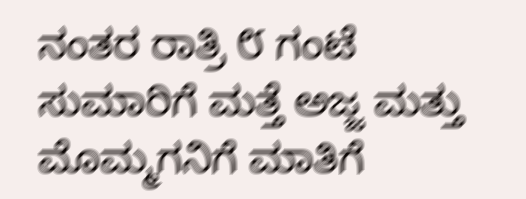ನಂತರ ರಾತ್ರಿ ೮ ಗಂಟೆ ಸುಮಾರಿಗೆ ಮತ್ತೆ ಅಜ್ಜ ಮತ್ತು ಮೊಮ್ಮಗನಿಗೆ ಮಾತಿಗೆ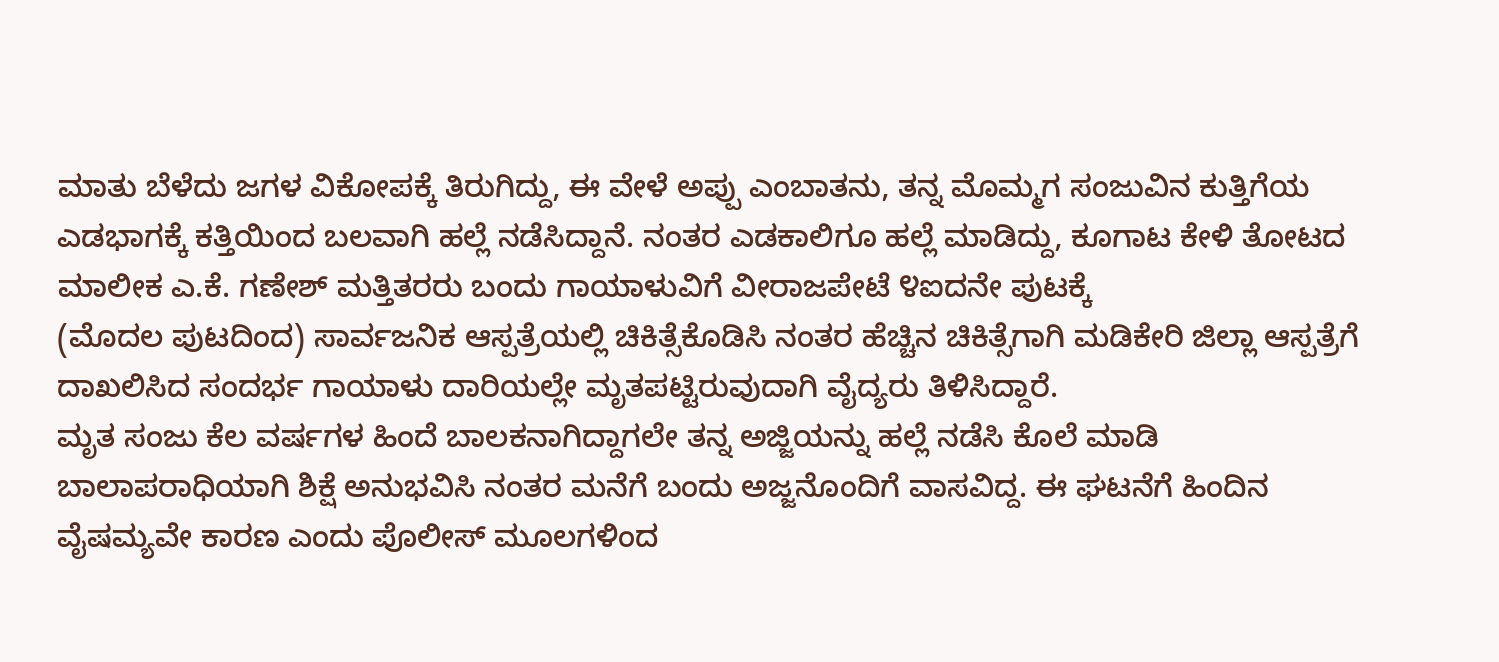ಮಾತು ಬೆಳೆದು ಜಗಳ ವಿಕೋಪಕ್ಕೆ ತಿರುಗಿದ್ದು, ಈ ವೇಳೆ ಅಪ್ಪು ಎಂಬಾತನು, ತನ್ನ ಮೊಮ್ಮಗ ಸಂಜುವಿನ ಕುತ್ತಿಗೆಯ ಎಡಭಾಗಕ್ಕೆ ಕತ್ತಿಯಿಂದ ಬಲವಾಗಿ ಹಲ್ಲೆ ನಡೆಸಿದ್ದಾನೆ. ನಂತರ ಎಡಕಾಲಿಗೂ ಹಲ್ಲೆ ಮಾಡಿದ್ದು, ಕೂಗಾಟ ಕೇಳಿ ತೋಟದ ಮಾಲೀಕ ಎ.ಕೆ. ಗಣೇಶ್ ಮತ್ತಿತರರು ಬಂದು ಗಾಯಾಳುವಿಗೆ ವೀರಾಜಪೇಟೆ ೪ಐದನೇ ಪುಟಕ್ಕೆ
(ಮೊದಲ ಪುಟದಿಂದ) ಸಾರ್ವಜನಿಕ ಆಸ್ಪತ್ರೆಯಲ್ಲಿ ಚಿಕಿತ್ಸೆಕೊಡಿಸಿ ನಂತರ ಹೆಚ್ಚಿನ ಚಿಕಿತ್ಸೆಗಾಗಿ ಮಡಿಕೇರಿ ಜಿಲ್ಲಾ ಆಸ್ಪತ್ರೆಗೆ ದಾಖಲಿಸಿದ ಸಂದರ್ಭ ಗಾಯಾಳು ದಾರಿಯಲ್ಲೇ ಮೃತಪಟ್ಟಿರುವುದಾಗಿ ವೈದ್ಯರು ತಿಳಿಸಿದ್ದಾರೆ.
ಮೃತ ಸಂಜು ಕೆಲ ವರ್ಷಗಳ ಹಿಂದೆ ಬಾಲಕನಾಗಿದ್ದಾಗಲೇ ತನ್ನ ಅಜ್ಜಿಯನ್ನು ಹಲ್ಲೆ ನಡೆಸಿ ಕೊಲೆ ಮಾಡಿ ಬಾಲಾಪರಾಧಿಯಾಗಿ ಶಿಕ್ಷೆ ಅನುಭವಿಸಿ ನಂತರ ಮನೆಗೆ ಬಂದು ಅಜ್ಜನೊಂದಿಗೆ ವಾಸವಿದ್ದ. ಈ ಘಟನೆಗೆ ಹಿಂದಿನ ವೈಷಮ್ಯವೇ ಕಾರಣ ಎಂದು ಪೊಲೀಸ್ ಮೂಲಗಳಿಂದ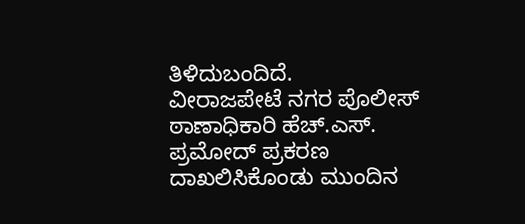ತಿಳಿದುಬಂದಿದೆ.
ವೀರಾಜಪೇಟೆ ನಗರ ಪೊಲೀಸ್ ಠಾಣಾಧಿಕಾರಿ ಹೆಚ್.ಎಸ್. ಪ್ರಮೋದ್ ಪ್ರಕರಣ ದಾಖಲಿಸಿಕೊಂಡು ಮುಂದಿನ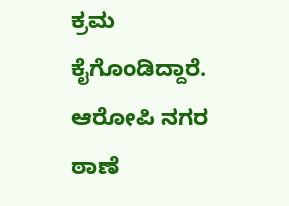ಕ್ರಮ ಕೈಗೊಂಡಿದ್ದಾರೆ. ಆರೋಪಿ ನಗರ ಠಾಣೆ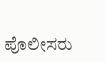ಪೊಲೀಸರು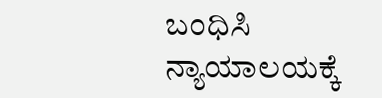ಬಂಧಿಸಿ ನ್ಯಾಯಾಲಯಕ್ಕೆ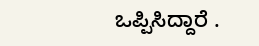ಒಪ್ಪಿಸಿದ್ದಾರೆ .